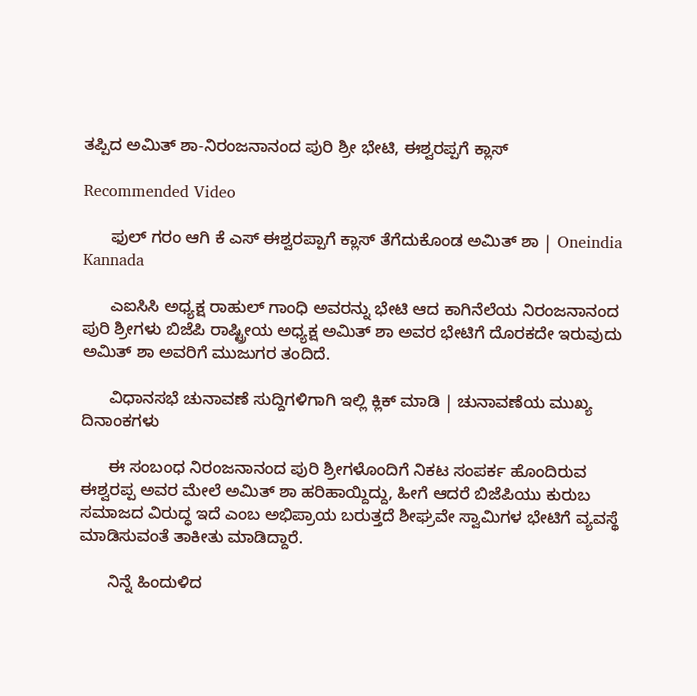ತಪ್ಪಿದ ಅಮಿತ್ ಶಾ-ನಿರಂಜನಾನಂದ ಪುರಿ ಶ್ರೀ ಭೇಟಿ, ಈಶ್ವರಪ್ಪಗೆ ಕ್ಲಾಸ್

Recommended Video

      ಫುಲ್ ಗರಂ ಆಗಿ ಕೆ ಎಸ್ ಈಶ್ವರಪ್ಪಾಗೆ ಕ್ಲಾಸ್ ತೆಗೆದುಕೊಂಡ ಅಮಿತ್ ಶಾ | Oneindia Kannada

      ಎಐಸಿಸಿ ಅಧ್ಯಕ್ಷ ರಾಹುಲ್ ಗಾಂಧಿ ಅವರನ್ನು ಭೇಟಿ ಆದ ಕಾಗಿನೆಲೆಯ ನಿರಂಜನಾನಂದ ಪುರಿ ಶ್ರೀಗಳು ಬಿಜೆಪಿ ರಾಷ್ಟ್ರೀಯ ಅಧ್ಯಕ್ಷ ಅಮಿತ್ ಶಾ ಅವರ ಭೇಟಿಗೆ ದೊರಕದೇ ಇರುವುದು ಅಮಿತ್ ಶಾ ಅವರಿಗೆ ಮುಜುಗರ ತಂದಿದೆ.

      ವಿಧಾನಸಭೆ ಚುನಾವಣೆ ಸುದ್ದಿಗಳಿಗಾಗಿ ಇಲ್ಲಿ ಕ್ಲಿಕ್ ಮಾಡಿ | ಚುನಾವಣೆಯ ಮುಖ್ಯ ದಿನಾಂಕಗಳು

      ಈ ಸಂಬಂಧ ನಿರಂಜನಾನಂದ ಪುರಿ ಶ್ರೀಗಳೊಂದಿಗೆ ನಿಕಟ ಸಂಪರ್ಕ ಹೊಂದಿರುವ ಈಶ್ವರಪ್ಪ ಅವರ ಮೇಲೆ ಅಮಿತ್ ಶಾ ಹರಿಹಾಯ್ದಿದ್ದು, ಹೀಗೆ ಆದರೆ ಬಿಜೆಪಿಯು ಕುರುಬ ಸಮಾಜದ ವಿರುದ್ಧ ಇದೆ ಎಂಬ ಅಭಿಪ್ರಾಯ ಬರುತ್ತದೆ ಶೀಘ್ರವೇ ಸ್ವಾಮಿಗಳ ಭೇಟಿಗೆ ವ್ಯವಸ್ಥೆ ಮಾಡಿಸುವಂತೆ ತಾಕೀತು ಮಾಡಿದ್ದಾರೆ.

      ನಿನ್ನೆ ಹಿಂದುಳಿದ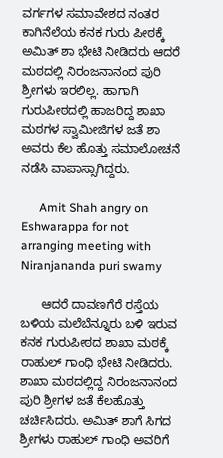ವರ್ಗಗಳ ಸಮಾವೇಶದ ನಂತರ ಕಾಗಿನೆಲೆಯ ಕನಕ ಗುರು ಪೀಠಕ್ಕೆ ಅಮಿತ್ ಶಾ ಭೇಟಿ ನೀಡಿದರು ಆದರೆ ಮಠದಲ್ಲಿ ನಿರಂಜನಾನಂದ ಪುರಿ ಶ್ರೀಗಳು ಇರಲಿಲ್ಲ. ಹಾಗಾಗಿ ಗುರುಪೀಠದಲ್ಲಿ ಹಾಜರಿದ್ದ ಶಾಖಾ ಮಠಗಳ ಸ್ವಾಮೀಜಿಗಳ ಜತೆ ಶಾ ಅವರು ಕೆಲ ಹೊತ್ತು ಸಮಾಲೋಚನೆ ನಡೆಸಿ ವಾಪಾಸ್ಸಾಗಿದ್ದರು.

      Amit Shah angry on Eshwarappa for not arranging meeting with Niranjananda puri swamy

      ಆದರೆ ದಾವಣಗೆರೆ ರಸ್ತೆಯ ಬಳಿಯ ಮಲೆಬೆನ್ನೂರು ಬಳಿ ಇರುವ ಕನಕ ಗುರುಪೀಠದ ಶಾಖಾ ಮಠಕ್ಕೆ ರಾಹುಲ್ ಗಾಂಧಿ ಭೇಟಿ ನೀಡಿದರು. ಶಾಖಾ ಮಠದಲ್ಲಿದ್ದ ನಿರಂಜನಾನಂದ ಪುರಿ ಶ್ರೀಗಳ ಜತೆ ಕೆಲಹೊತ್ತು ಚರ್ಚಿಸಿದರು. ಅಮಿತ್ ಶಾಗೆ ಸಿಗದ ಶ್ರೀಗಳು ರಾಹುಲ್ ಗಾಂಧಿ ಅವರಿಗೆ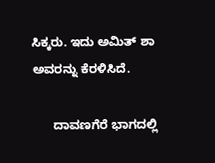ಸಿಕ್ಕರು. ಇದು ಅಮಿತ್ ಶಾ ಅವರನ್ನು ಕೆರಳಿಸಿದೆ.

      ದಾವಣಗೆರೆ ಭಾಗದಲ್ಲಿ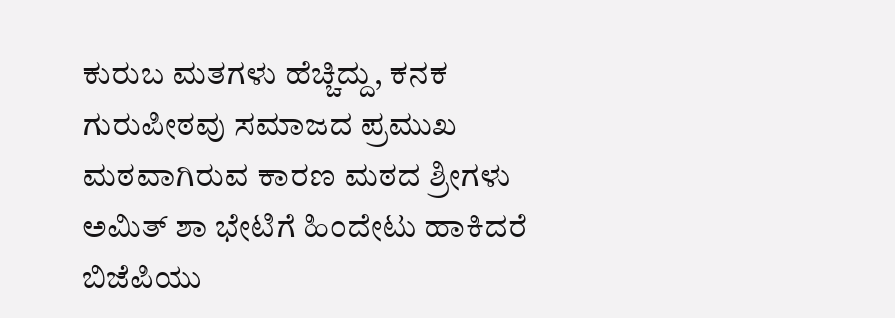ಕುರುಬ ಮತಗಳು ಹೆಚ್ಚಿದ್ದು, ಕನಕ ಗುರುಪೀಠವು ಸಮಾಜದ ಪ್ರಮುಖ ಮಠವಾಗಿರುವ ಕಾರಣ ಮಠದ ಶ್ರೀಗಳು ಅಮಿತ್ ಶಾ ಭೇಟಿಗೆ ಹಿಂದೇಟು ಹಾಕಿದರೆ ಬಿಜೆಪಿಯು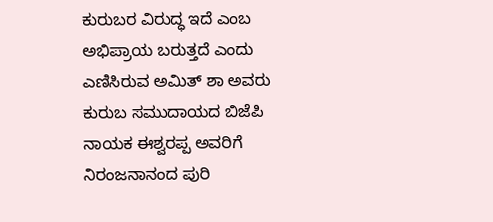ಕುರುಬರ ವಿರುದ್ಧ ಇದೆ ಎಂಬ ಅಭಿಪ್ರಾಯ ಬರುತ್ತದೆ ಎಂದು ಎಣಿಸಿರುವ ಅಮಿತ್ ಶಾ ಅವರು ಕುರುಬ ಸಮುದಾಯದ ಬಿಜೆಪಿ ನಾಯಕ ಈಶ್ವರಪ್ಪ ಅವರಿಗೆ ನಿರಂಜನಾನಂದ ಪುರಿ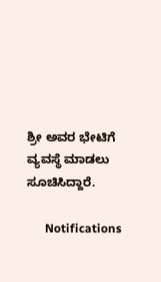ಶ್ರೀ ಅವರ ಭೇಟಿಗೆ ವ್ಯವಸ್ಥೆ ಮಾಡಲು ಸೂಚಿಸಿದ್ದಾರೆ.

      Notifications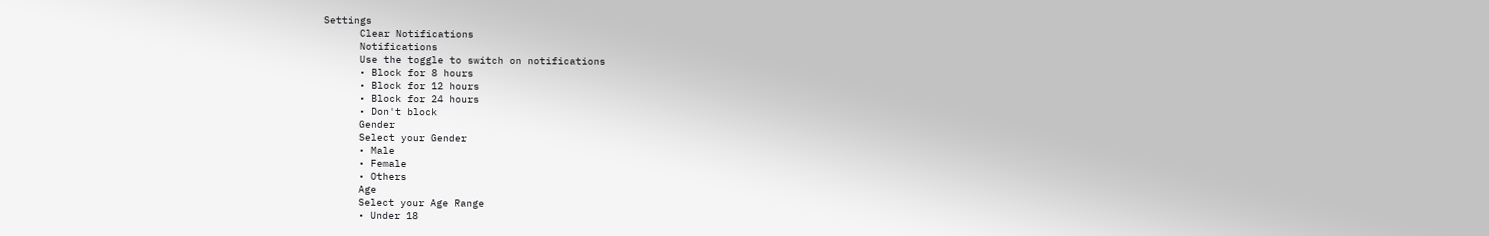Settings
      Clear Notifications
      Notifications
      Use the toggle to switch on notifications
      • Block for 8 hours
      • Block for 12 hours
      • Block for 24 hours
      • Don't block
      Gender
      Select your Gender
      • Male
      • Female
      • Others
      Age
      Select your Age Range
      • Under 18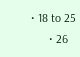• 18 to 25
      • 26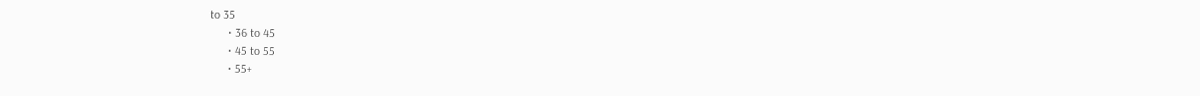to 35
      • 36 to 45
      • 45 to 55
      • 55+